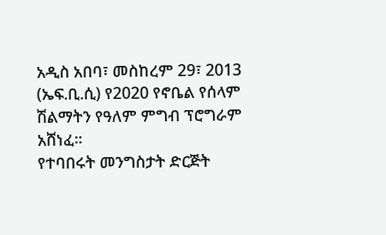አዲስ አበባ፣ መስከረም 29፣ 2013 (ኤፍ.ቢ.ሲ) የ2020 የኖቤል የሰላም ሽልማትን የዓለም ምግብ ፕሮግራም አሸነፈ፡፡
የተባበሩት መንግስታት ድርጅት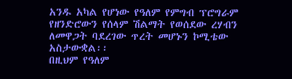አንዱ አካል የሆነው የዓለም የምግብ ፕሮግራም የዘንድሮውን የሰላም ሽልማት የወሰደው ረሃብን ለመዋጋት ባደረገው ጥረት መሆኑን ኮሚቴው አስታውቋል፡፡
በዚህም የዓለም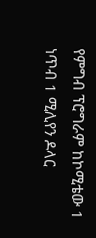የምግብ ፕሮግራም ከኮሚቴው 1 ነጥብ 1 ሚሊየን ዶላር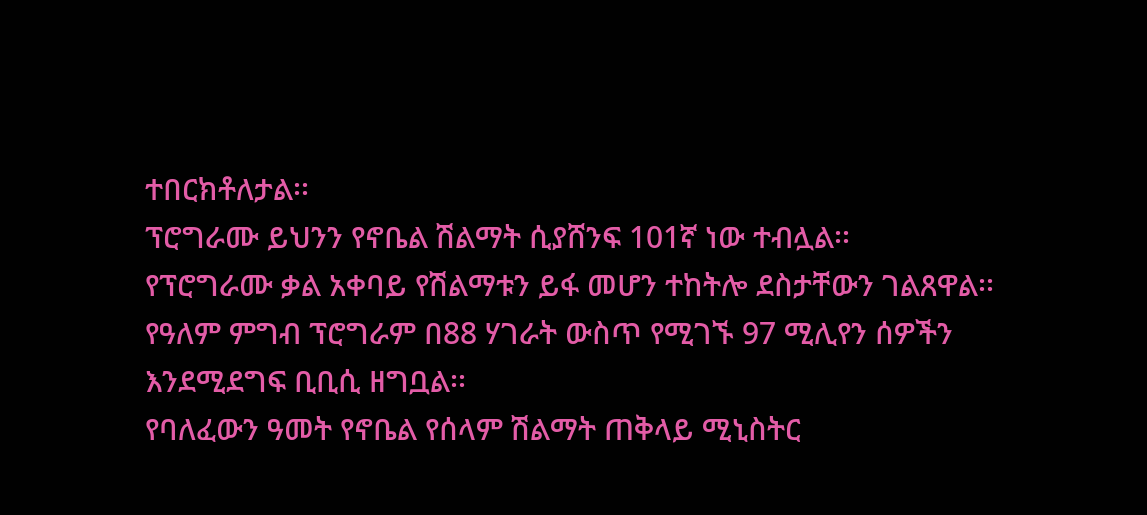ተበርክቶለታል፡፡
ፕሮግራሙ ይህንን የኖቤል ሽልማት ሲያሸንፍ 101ኛ ነው ተብሏል፡፡
የፕሮግራሙ ቃል አቀባይ የሽልማቱን ይፋ መሆን ተከትሎ ደስታቸውን ገልጸዋል፡፡
የዓለም ምግብ ፕሮግራም በ88 ሃገራት ውስጥ የሚገኙ 97 ሚሊየን ሰዎችን እንደሚደግፍ ቢቢሲ ዘግቧል፡፡
የባለፈውን ዓመት የኖቤል የሰላም ሽልማት ጠቅላይ ሚኒስትር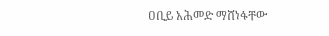ዐቢይ አሕመድ ማሸነፋቸው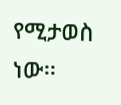የሚታወስ ነው፡፡